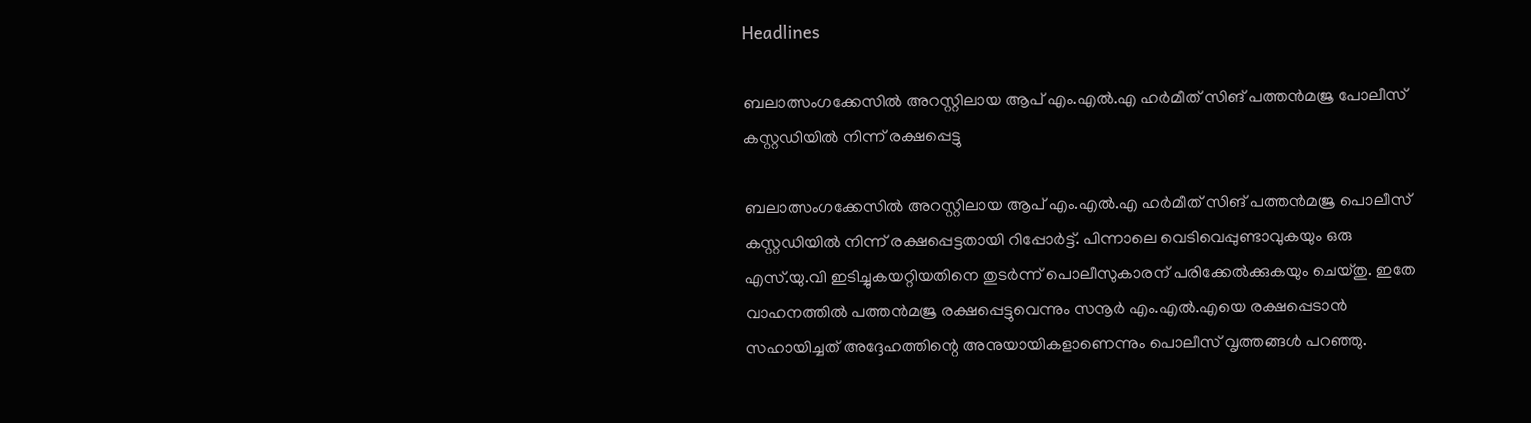Headlines

ബലാത്സംഗക്കേസിൽ അറസ്റ്റിലായ ആപ് എം.എൽ.എ ഹർമീത് സിങ് പത്തൻമജ്ര പോലീസ് കസ്റ്റഡിയിൽ നിന്ന് രക്ഷപ്പെട്ടു

ബലാത്സംഗക്കേസിൽ അറസ്റ്റിലായ ആപ് എം.എൽ.എ ഹർമീത് സിങ് പത്തൻമജ്ര പൊലീസ് കസ്റ്റഡിയിൽ നിന്ന് രക്ഷപ്പെട്ടതായി റിപ്പോർട്ട്. പിന്നാലെ വെടിവെപ്പുണ്ടാവുകയും ഒരു എസ്‌.യു.വി ഇടിച്ചുകയറ്റിയതിനെ തുടർന്ന് പൊലീസുകാരന് പരിക്കേൽക്കുകയും ചെയ്തു. ഇതേ വാഹനത്തിൽ പത്തൻമജ്ര രക്ഷപ്പെട്ടുവെന്നും സനൂർ എം.എൽ.എയെ രക്ഷപ്പെടാൻ സഹായിച്ചത് അദ്ദേഹത്തിന്റെ അനുയായികളാണെന്നും പൊലീസ് വൃത്തങ്ങൾ പറഞ്ഞു.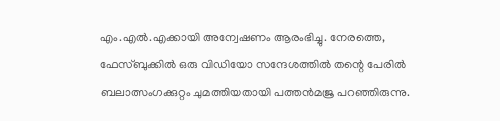എം.എൽ.എക്കായി അന്വേഷണം ആരംഭിച്ചു. നേരത്തെ, ഫേസ്ബുക്കിൽ ഒരു വിഡിയോ സന്ദേശത്തിൽ തന്റെ പേരിൽ ബലാത്സംഗക്കുറ്റം ചുമത്തിയതായി പത്തൻമജ്ര പറഞ്ഞിരുന്നു.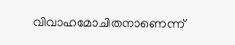വിവാഹമോചിതനാണെന്ന്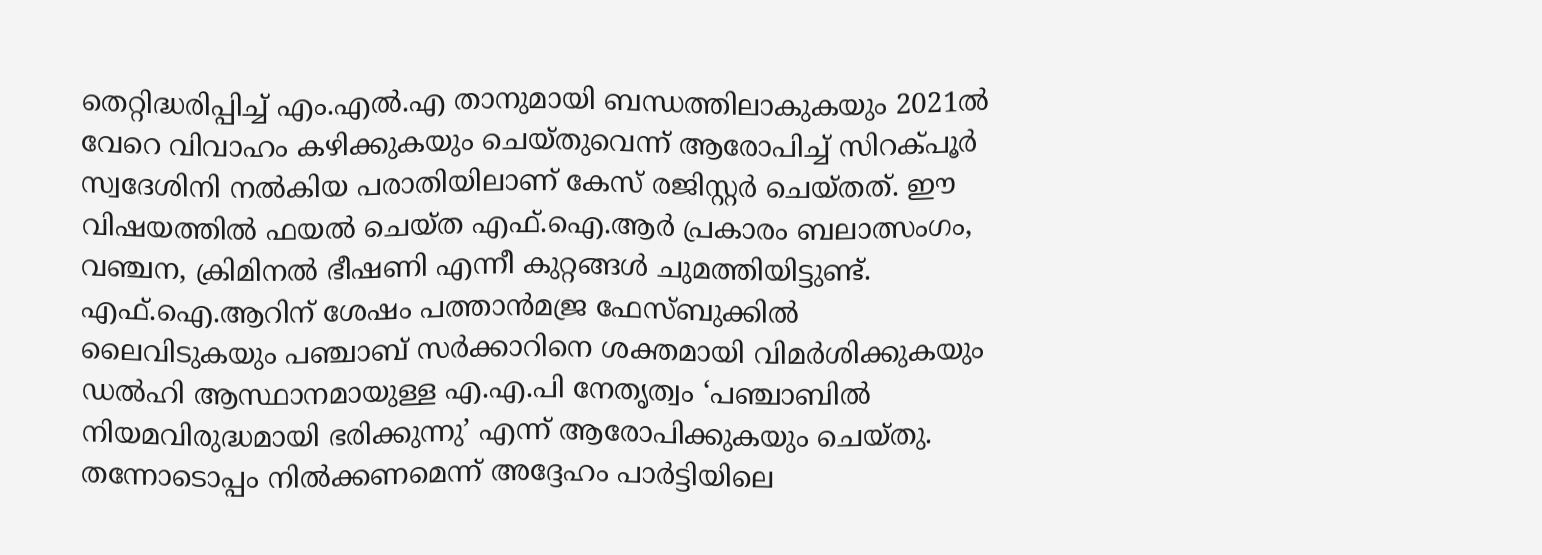തെറ്റിദ്ധരിപ്പിച്ച് എം.എൽ.എ താനുമായി ബന്ധത്തിലാകുകയും 2021ൽ വേറെ വിവാഹം കഴിക്കുകയും ചെയ്തുവെന്ന് ആരോപിച്ച് സിറക്പൂർ സ്വദേശിനി നൽകിയ പരാതിയിലാണ് കേസ് രജിസ്റ്റർ ചെയ്തത്. ഈ വിഷയത്തിൽ ഫയൽ ചെയ്ത എഫ്‌.ഐ.ആർ പ്രകാരം ബലാത്സംഗം, വഞ്ചന, ക്രിമിനൽ ഭീഷണി എന്നീ കുറ്റങ്ങൾ ചുമത്തിയിട്ടുണ്ട്. എഫ്‌.ഐ.ആറിന് ശേഷം പത്താൻമജ്ര ഫേസ്ബുക്കിൽ ലൈവിടുകയും പഞ്ചാബ് സർക്കാറിനെ ശക്തമായി വിമർശിക്കുകയും ഡൽഹി ആസ്ഥാനമായുള്ള എ.എ.പി നേതൃത്വം ‘പഞ്ചാബിൽ നിയമവിരുദ്ധമായി ഭരിക്കുന്നു’ എന്ന് ആരോപിക്കുകയും ചെയ്തു. തന്നോടൊപ്പം നിൽക്കണമെന്ന് അദ്ദേഹം പാർട്ടിയിലെ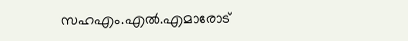സഹഎം.എൽ.എമാരോട്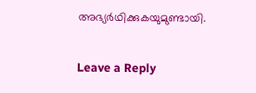അഭ്യർഥിക്കുകയുമുണ്ടായി.

Leave a Reply